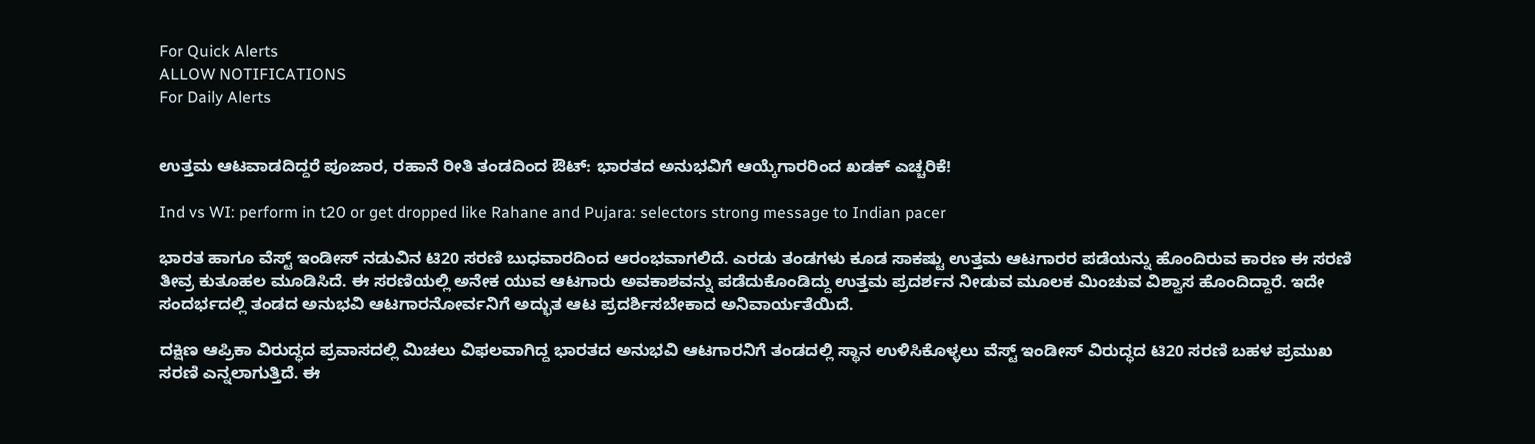For Quick Alerts
ALLOW NOTIFICATIONS
For Daily Alerts


ಉತ್ತಮ ಆಟವಾಡದಿದ್ದರೆ ಪೂಜಾರ, ರಹಾನೆ ರೀತಿ ತಂಡದಿಂದ ಔಟ್: ಭಾರತದ ಅನುಭವಿಗೆ ಆಯ್ಕೆಗಾರರಿಂದ ಖಡಕ್ ಎಚ್ಚರಿಕೆ!

Ind vs WI: perform in t20 or get dropped like Rahane and Pujara: selectors strong message to Indian pacer

ಭಾರತ ಹಾಗೂ ವೆಸ್ಟ್ ಇಂಡೀಸ್ ನಡುವಿನ ಟಿ20 ಸರಣಿ ಬುಧವಾರದಿಂದ ಆರಂಭವಾಗಲಿದೆ. ಎರಡು ತಂಡಗಳು ಕೂಡ ಸಾಕಷ್ಟು ಉತ್ತಮ ಆಟಗಾರರ ಪಡೆಯನ್ನು ಹೊಂದಿರುವ ಕಾರಣ ಈ ಸರಣಿ ತೀವ್ರ ಕುತೂಹಲ ಮೂಡಿಸಿದೆ. ಈ ಸರಣಿಯಲ್ಲಿ ಅನೇಕ ಯುವ ಆಟಗಾರು ಅವಕಾಶವನ್ನು ಪಡೆದುಕೊಂಡಿದ್ದು ಉತ್ತಮ ಪ್ರದರ್ಶನ ನೀಡುವ ಮೂಲಕ ಮಿಂಚುವ ವಿಶ್ವಾಸ ಹೊಂದಿದ್ದಾರೆ. ಇದೇ ಸಂದರ್ಭದಲ್ಲಿ ತಂಡದ ಅನುಭವಿ ಆಟಗಾರನೋರ್ವನಿಗೆ ಅದ್ಭುತ ಆಟ ಪ್ರದರ್ಶಿಸಬೇಕಾದ ಅನಿವಾರ್ಯತೆಯಿದೆ.

ದಕ್ಷಿಣ ಆಪ್ರಿಕಾ ವಿರುದ್ಧದ ಪ್ರವಾಸದಲ್ಲಿ ಮಿಚಲು ವಿಫಲವಾಗಿದ್ದ ಭಾರತದ ಅನುಭವಿ ಆಟಗಾರನಿಗೆ ತಂಡದಲ್ಲಿ ಸ್ಥಾನ ಉಳಿಸಿಕೊಳ್ಳಲು ವೆಸ್ಟ್ ಇಂಡೀಸ್ ವಿರುದ್ಧದ ಟಿ20 ಸರಣಿ ಬಹಳ ಪ್ರಮುಖ ಸರಣಿ ಎನ್ನಲಾಗುತ್ತಿದೆ. ಈ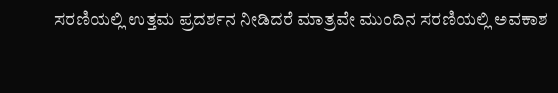ಸರಣಿಯಲ್ಲಿ ಉತ್ತಮ ಪ್ರದರ್ಶನ ನೀಡಿದರೆ ಮಾತ್ರವೇ ಮುಂದಿನ ಸರಣಿಯಲ್ಲಿ ಅವಕಾಶ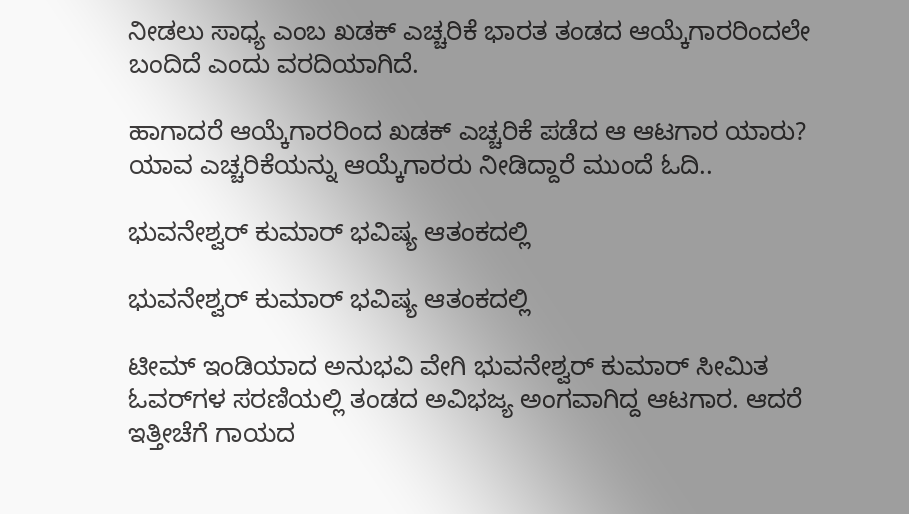ನೀಡಲು ಸಾಧ್ಯ ಎಂಬ ಖಡಕ್ ಎಚ್ಚರಿಕೆ ಭಾರತ ತಂಡದ ಆಯ್ಕೆಗಾರರಿಂದಲೇ ಬಂದಿದೆ ಎಂದು ವರದಿಯಾಗಿದೆ.

ಹಾಗಾದರೆ ಆಯ್ಕೆಗಾರರಿಂದ ಖಡಕ್ ಎಚ್ಚರಿಕೆ ಪಡೆದ ಆ ಆಟಗಾರ ಯಾರು? ಯಾವ ಎಚ್ಚರಿಕೆಯನ್ನು ಆಯ್ಕೆಗಾರರು ನೀಡಿದ್ದಾರೆ ಮುಂದೆ ಓದಿ..

ಭುವನೇಶ್ವರ್ ಕುಮಾರ್ ಭವಿಷ್ಯ ಆತಂಕದಲ್ಲಿ

ಭುವನೇಶ್ವರ್ ಕುಮಾರ್ ಭವಿಷ್ಯ ಆತಂಕದಲ್ಲಿ

ಟೀಮ್ ಇಂಡಿಯಾದ ಅನುಭವಿ ವೇಗಿ ಭುವನೇಶ್ವರ್ ಕುಮಾರ್ ಸೀಮಿತ ಓವರ್‌ಗಳ ಸರಣಿಯಲ್ಲಿ ತಂಡದ ಅವಿಭಜ್ಯ ಅಂಗವಾಗಿದ್ದ ಆಟಗಾರ. ಆದರೆ ಇತ್ತೀಚೆಗೆ ಗಾಯದ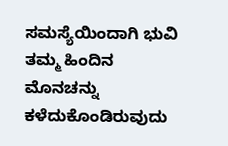ಸಮಸ್ಯೆಯಿಂದಾಗಿ ಭುವಿ ತಮ್ಮ ಹಿಂದಿನ ಮೊನಚನ್ನು ಕಳೆದುಕೊಂಡಿರುವುದು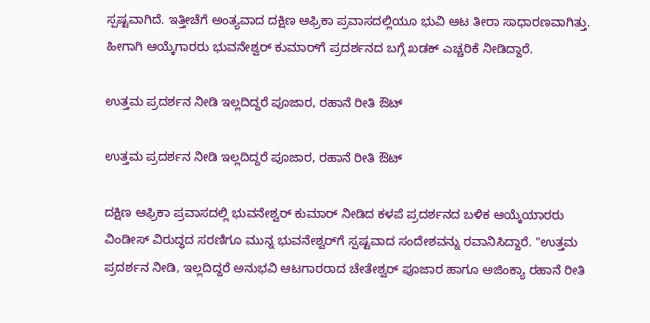ಸ್ಪಷ್ಟವಾಗಿದೆ. ಇತ್ತೀಚೆಗೆ ಅಂತ್ಯವಾದ ದಕ್ಷಿಣ ಆಫ್ರಿಕಾ ಪ್ರವಾಸದಲ್ಲಿಯೂ ಭುವಿ ಆಟ ತೀರಾ ಸಾಧಾರಣವಾಗಿತ್ತು. ಹೀಗಾಗಿ ಆಯ್ಕೆಗಾರರು ಭುವನೇಶ್ವರ್ ಕುಮಾರ್‌ಗೆ ಪ್ರದರ್ಶನದ ಬಗ್ಗೆ ಖಡಕ್ ಎಚ್ಚರಿಕೆ ನೀಡಿದ್ದಾರೆ.

ಉತ್ತಮ ಪ್ರದರ್ಶನ ನೀಡಿ ಇಲ್ಲದಿದ್ದರೆ ಪೂಜಾರ, ರಹಾನೆ ರೀತಿ ಔಟ್

ಉತ್ತಮ ಪ್ರದರ್ಶನ ನೀಡಿ ಇಲ್ಲದಿದ್ದರೆ ಪೂಜಾರ, ರಹಾನೆ ರೀತಿ ಔಟ್

ದಕ್ಷಿಣ ಆಫ್ರಿಕಾ ಪ್ರವಾಸದಲ್ಲಿ ಭುವನೇಶ್ವರ್ ಕುಮಾರ್ ನೀಡಿದ ಕಳಪೆ ಪ್ರದರ್ಶನದ ಬಳಿಕ ಆಯ್ಕೆಯಾರರು ವಿಂಡೀಸ್ ವಿರುದ್ಧದ ಸರಣಿಗೂ ಮುನ್ನ ಭುವನೇಶ್ವರ್‌ಗೆ ಸ್ಪಷ್ಟವಾದ ಸಂದೇಶವನ್ನು ರವಾನಿಸಿದ್ದಾರೆ. "ಉತ್ತಮ ಪ್ರದರ್ಶನ ನೀಡಿ, ಇಲ್ಲದಿದ್ದರೆ ಅನುಭವಿ ಆಟಗಾರರಾದ ಚೇತೇಶ್ವರ್ ಪೂಜಾರ ಹಾಗೂ ಅಜಿಂಕ್ಯಾ ರಹಾನೆ ರೀತಿ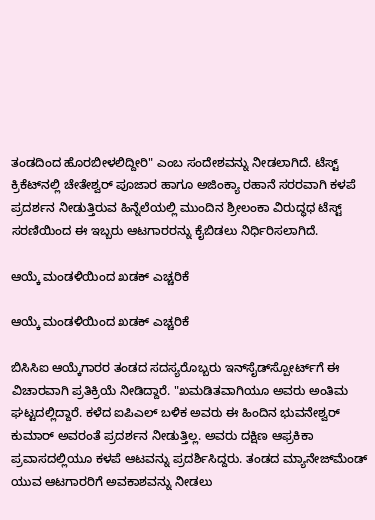ತಂಡದಿಂದ ಹೊರಬೀಳಲಿದ್ದೀರಿ" ಎಂಬ ಸಂದೇಶವನ್ನು ನೀಡಲಾಗಿದೆ. ಟೆಸ್ಟ್ ಕ್ರಿಕೆಟ್‌ನಲ್ಲಿ ಚೇತೇಶ್ವರ್ ಪೂಜಾರ ಹಾಗೂ ಅಜಿಂಕ್ಯಾ ರಹಾನೆ ಸರರವಾಗಿ ಕಳಪೆ ಪ್ರದರ್ಶನ ನೀಡುತ್ತಿರುವ ಹಿನ್ನೆಲೆಯಲ್ಲಿ ಮುಂದಿನ ಶ್ರೀಲಂಕಾ ವಿರುದ್ಧಧ ಟೆಸ್ಟ್ ಸರಣಿಯಿಂದ ಈ ಇಬ್ಬರು ಆಟಗಾರರನ್ನು ಕೈಬಿಡಲು ನಿರ್ಧಿರಿಸಲಾಗಿದೆ.

ಆಯ್ಕೆ ಮಂಡಳಿಯಿಂದ ಖಡಕ್ ಎಚ್ಚರಿಕೆ

ಆಯ್ಕೆ ಮಂಡಳಿಯಿಂದ ಖಡಕ್ ಎಚ್ಚರಿಕೆ

ಬಿಸಿಸಿಐ ಆಯ್ಕೆಗಾರರ ತಂಡದ ಸದಸ್ಯರೊಬ್ಬರು ಇನ್‌ಸೈಡ್‌ಸ್ಪೋರ್ಟ್‌ಗೆ ಈ ವಿಚಾರವಾಗಿ ಪ್ರತಿಕ್ರಿಯೆ ನೀಡಿದ್ದಾರೆ. "ಖಮಡಿತವಾಗಿಯೂ ಅವರು ಅಂತಿಮ ಘಟ್ಟದಲ್ಲಿದ್ದಾರೆ. ಕಳೆದ ಐಪಿಎಲ್ ಬಳಿಕ ಅವರು ಈ ಹಿಂದಿನ ಭುವನೇಶ್ವರ್ ಕುಮಾರ್ ಅವರಂತೆ ಪ್ರದರ್ಶನ ನೀಡುತ್ತಿಲ್ಲ. ಅವರು ದಕ್ಷಿಣ ಆಫ್ರಕಿಕಾ ಪ್ರವಾಸದಲ್ಲಿಯೂ ಕಳಪೆ ಆಟವನ್ನು ಪ್ರದರ್ಶಿಸಿದ್ದರು. ತಂಡದ ಮ್ಯಾನೇಜ್‌ಮೆಂಡ್ ಯುವ ಆಟಗಾರರಿಗೆ ಅವಕಾಶವನ್ನು ನೀಡಲು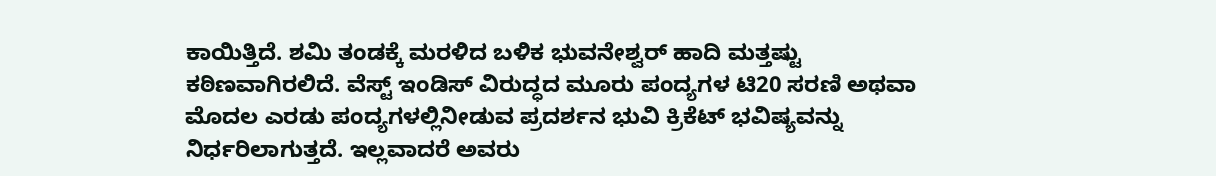ಕಾಯಿತ್ತಿದೆ. ಶಮಿ ತಂಡಕ್ಕೆ ಮರಳಿದ ಬಳಿಕ ಭುವನೇಶ್ವರ್ ಹಾದಿ ಮತ್ತಷ್ಟು ಕಠಿಣವಾಗಿರಲಿದೆ. ವೆಸ್ಟ್ ಇಂಡಿಸ್ ವಿರುದ್ಧದ ಮೂರು ಪಂದ್ಯಗಳ ಟಿ20 ಸರಣಿ ಅಥವಾ ಮೊದಲ ಎರಡು ಪಂದ್ಯಗಳಲ್ಲಿನೀಡುವ ಪ್ರದರ್ಶನ ಭುವಿ ಕ್ರಿಕೆಟ್ ಭವಿಷ್ಯವನ್ನು ನಿರ್ಧರಿಲಾಗುತ್ತದೆ. ಇಲ್ಲವಾದರೆ ಅವರು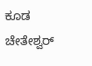ಕೂಡ ಚೇತೇಶ್ವರ್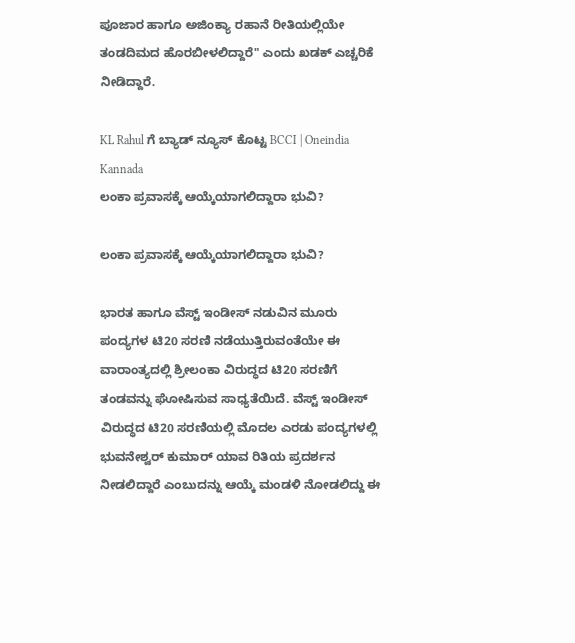ಪೂಜಾರ ಹಾಗೂ ಅಜಿಂಕ್ಯಾ ರಹಾನೆ ರೀತಿಯಲ್ಲಿಯೇ ತಂಡದಿಮದ ಹೊರಬೀಳಲಿದ್ದಾರೆ" ಎಂದು ಖಡಕ್ ಎಚ್ಚರಿಕೆ ನೀಡಿದ್ದಾರೆ.

KL Rahul ಗೆ ಬ್ಯಾಡ್ ನ್ಯೂಸ್ ಕೊಟ್ಟ BCCI | Oneindia Kannada
ಲಂಕಾ ಪ್ರವಾಸಕ್ಕೆ ಆಯ್ಕೆಯಾಗಲಿದ್ದಾರಾ ಭುವಿ?

ಲಂಕಾ ಪ್ರವಾಸಕ್ಕೆ ಆಯ್ಕೆಯಾಗಲಿದ್ದಾರಾ ಭುವಿ?

ಭಾರತ ಹಾಗೂ ವೆಸ್ಟ್ ಇಂಡೀಸ್ ನಡುವಿನ ಮೂರು ಪಂದ್ಯಗಳ ಟಿ20 ಸರಣಿ ನಡೆಯುತ್ತಿರುವಂತೆಯೇ ಈ ವಾರಾಂತ್ಯದಲ್ಲಿ ಶ್ರೀಲಂಕಾ ವಿರುದ್ಧದ ಟಿ20 ಸರಣಿಗೆ ತಂಡವನ್ನು ಘೋಷಿಸುವ ಸಾಧ್ಯತೆಯಿದೆ. ವೆಸ್ಟ್ ಇಂಡೀಸ್ ವಿರುದ್ಧದ ಟಿ20 ಸರಣಿಯಲ್ಲಿ ಮೊದಲ ಎರಡು ಪಂದ್ಯಗಳಲ್ಲಿ ಭುವನೇಶ್ವರ್ ಕುಮಾರ್ ಯಾವ ರಿತಿಯ ಪ್ರದರ್ಶನ ನೀಡಲಿದ್ದಾರೆ ಎಂಬುದನ್ನು ಆಯ್ಕೆ ಮಂಡಳಿ ನೋಡಲಿದ್ದು ಈ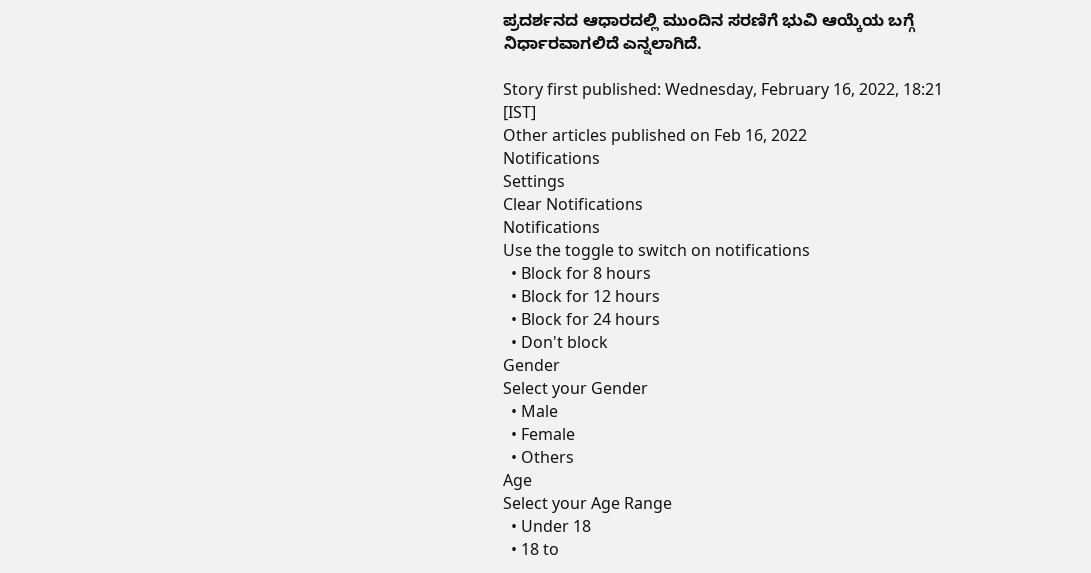ಪ್ರದರ್ಶನದ ಆಧಾರದಲ್ಲಿ ಮುಂದಿನ ಸರಣಿಗೆ ಭುವಿ ಆಯ್ಕೆಯ ಬಗ್ಗೆ ನಿರ್ಧಾರವಾಗಲಿದೆ ಎನ್ನಲಾಗಿದೆ.

Story first published: Wednesday, February 16, 2022, 18:21 [IST]
Other articles published on Feb 16, 2022
Notifications
Settings
Clear Notifications
Notifications
Use the toggle to switch on notifications
  • Block for 8 hours
  • Block for 12 hours
  • Block for 24 hours
  • Don't block
Gender
Select your Gender
  • Male
  • Female
  • Others
Age
Select your Age Range
  • Under 18
  • 18 to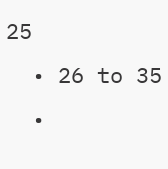25
  • 26 to 35
  •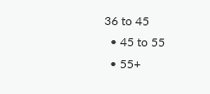36 to 45
  • 45 to 55
  • 55+